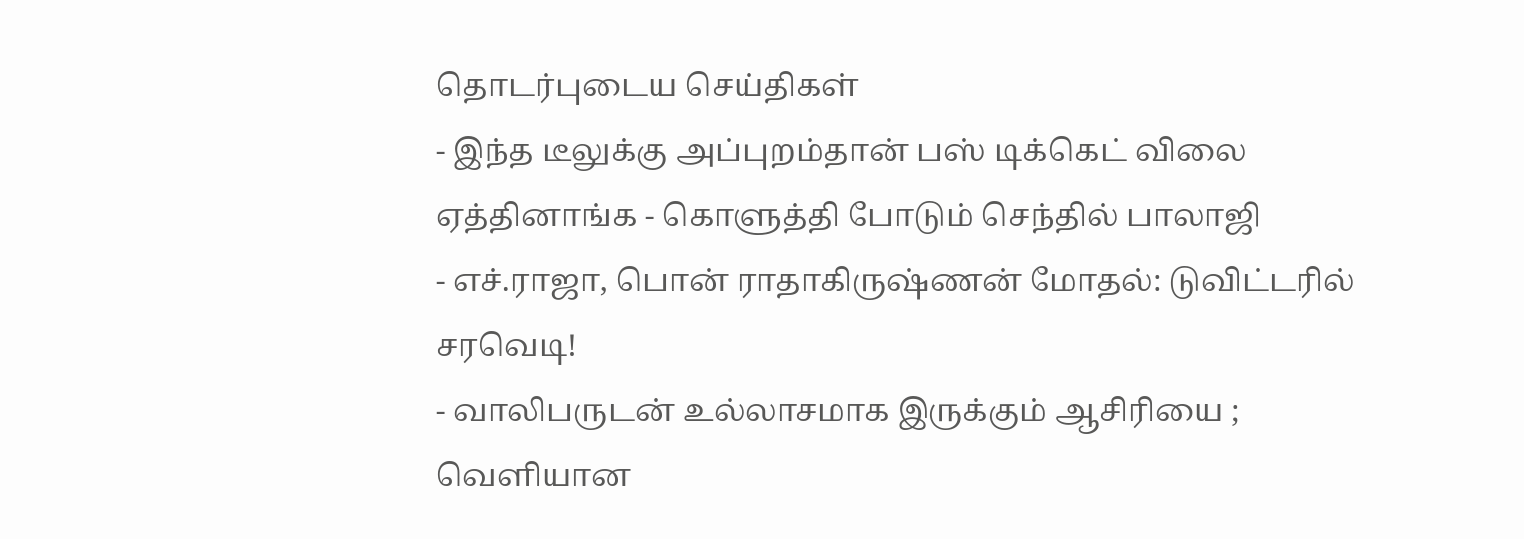தொடர்புடைய செய்திகள்
- இந்த டீலுக்கு அப்புறம்தான் பஸ் டிக்கெட் விலை ஏத்தினாங்க - கொளுத்தி போடும் செந்தில் பாலாஜி
- எச்.ராஜா, பொன் ராதாகிருஷ்ணன் மோதல்: டுவிட்டரில் சரவெடி!
- வாலிபருடன் உல்லாசமாக இருக்கும் ஆசிரியை ; வெளியான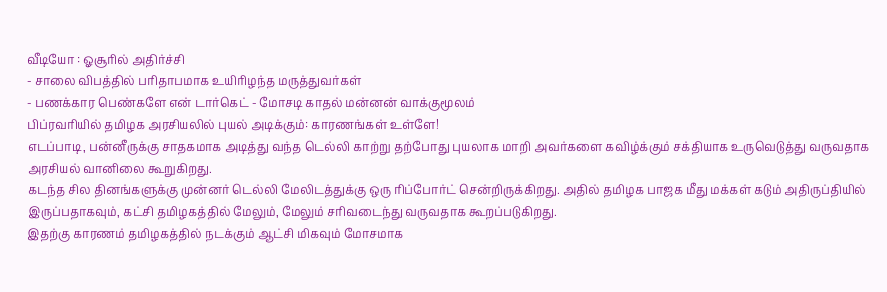வீடியோ : ஓசூரில் அதிர்ச்சி
- சாலை விபத்தில் பரிதாபமாக உயிரிழந்த மருத்துவர்கள்
- பணக்கார பெண்களே என் டார்கெட் - மோசடி காதல் மன்னன் வாக்குமூலம்
பிப்ரவரியில் தமிழக அரசியலில் புயல் அடிக்கும்: காரணங்கள் உள்ளே!
எடப்பாடி, பன்னீருக்கு சாதகமாக அடித்து வந்த டெல்லி காற்று தற்போது புயலாக மாறி அவர்களை கவிழ்க்கும் சக்தியாக உருவெடுத்து வருவதாக அரசியல் வானிலை கூறுகிறது.
கடந்த சில தினங்களுக்கு முன்னர் டெல்லி மேலிடத்துக்கு ஒரு ரிப்போர்ட் சென்றிருக்கிறது. அதில் தமிழக பாஜக மீது மக்கள் கடும் அதிருப்தியில் இருப்பதாகவும், கட்சி தமிழகத்தில் மேலும், மேலும் சரிவடைந்து வருவதாக கூறப்படுகிறது.
இதற்கு காரணம் தமிழகத்தில் நடக்கும் ஆட்சி மிகவும் மோசமாக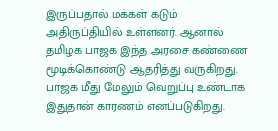இருப்பதால் மக்கள் கடும் அதிருப்தியில் உள்ளனர். ஆனால் தமிழக பாஜக இந்த அரசை கண்ணை மூடிக்கொண்டு ஆதரித்து வருகிறது. பாஜக மீது மேலும் வெறுப்பு உண்டாக இதுதான் காரணம் எனப்படுகிறது.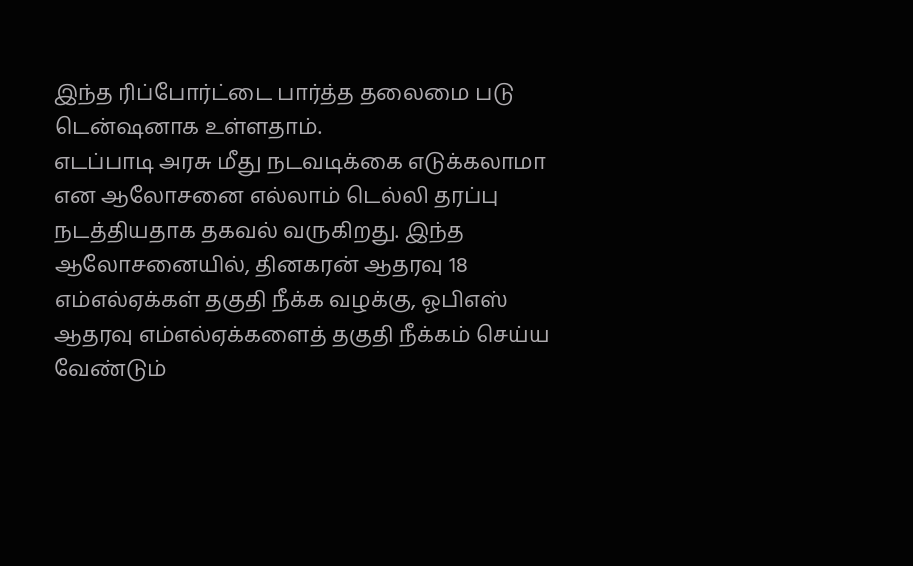இந்த ரிப்போர்ட்டை பார்த்த தலைமை படு டென்ஷனாக உள்ளதாம்.
எடப்பாடி அரசு மீது நடவடிக்கை எடுக்கலாமா என ஆலோசனை எல்லாம் டெல்லி தரப்பு நடத்தியதாக தகவல் வருகிறது. இந்த ஆலோசனையில், தினகரன் ஆதரவு 18 எம்எல்ஏக்கள் தகுதி நீக்க வழக்கு, ஓபிஎஸ் ஆதரவு எம்எல்ஏக்களைத் தகுதி நீக்கம் செய்ய வேண்டும்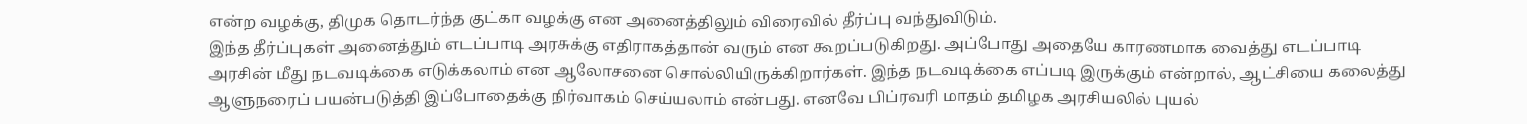என்ற வழக்கு, திமுக தொடர்ந்த குட்கா வழக்கு என அனைத்திலும் விரைவில் தீர்ப்பு வந்துவிடும்.
இந்த தீர்ப்புகள் அனைத்தும் எடப்பாடி அரசுக்கு எதிராகத்தான் வரும் என கூறப்படுகிறது. அப்போது அதையே காரணமாக வைத்து எடப்பாடி அரசின் மீது நடவடிக்கை எடுக்கலாம் என ஆலோசனை சொல்லியிருக்கிறார்கள். இந்த நடவடிக்கை எப்படி இருக்கும் என்றால், ஆட்சியை கலைத்து ஆளுநரைப் பயன்படுத்தி இப்போதைக்கு நிர்வாகம் செய்யலாம் என்பது. எனவே பிப்ரவரி மாதம் தமிழக அரசியலில் புயல்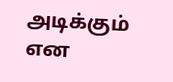அடிக்கும் என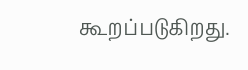கூறப்படுகிறது.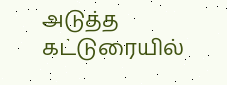அடுத்த கட்டுரையில்